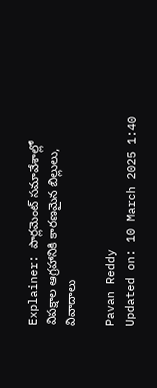Explainer: పార్లమెంట్ సమావేశాల్లో విపక్షాల ఆగ్రహానికి కారణమైన బిల్లులు, వివాదాలు

Pavan Reddy
Updated on: 10 March 2025 1:40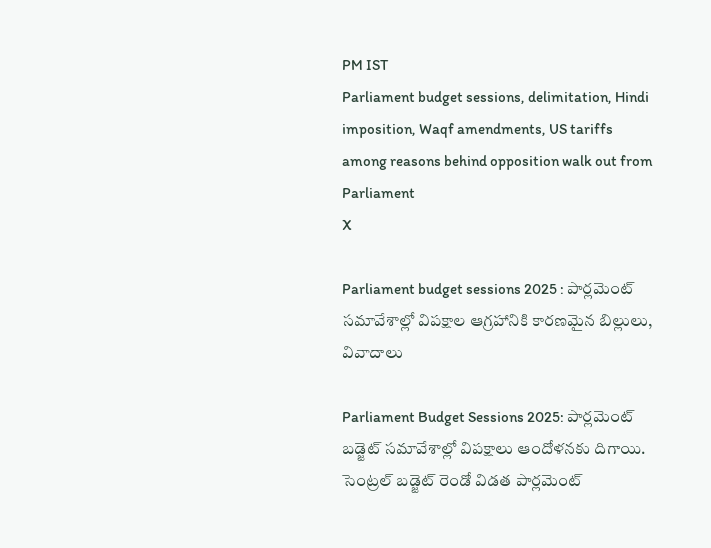PM IST
Parliament budget sessions, delimitation, Hindi imposition, Waqf amendments, US tariffs among reasons behind opposition walk out from Parliament
X

Parliament budget sessions 2025 : పార్లమెంట్ సమావేశాల్లో విపక్షాల ఆగ్రహానికి కారణమైన బిల్లులు, వివాదాలు

Parliament Budget Sessions 2025: పార్లమెంట్ బడ్జెట్ సమావేశాల్లో విపక్షాలు ఆందోళనకు దిగాయి. సెంట్రల్ బడ్జెట్ రెండో విడత పార్లమెంట్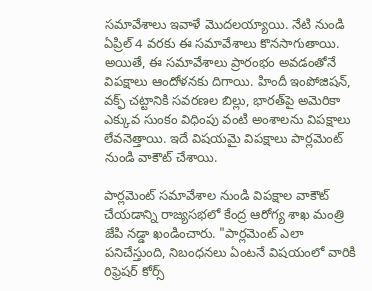సమావేశాలు ఇవాళే మొదలయ్యాయి. నేటి నుండి ఏప్రిల్ 4 వరకు ఈ సమావేశాలు కొనసాగుతాయి. అయితే, ఈ సమావేశాలు ప్రారంభం అవడంతోనే విపక్షాలు ఆందోళనకు దిగాయి. హిందీ ఇంపోజిషన్, వక్ఫ్ చట్టానికి సవరణల బిల్లు, భారత్‌పై అమెరికా ఎక్కువ సుంకం విధింపు వంటి అంశాలను విపక్షాలు లేవనెత్తాయి. ఇదే విషయమై విపక్షాలు పార్లమెంట్ నుండి వాకౌట్ చేశాయి.

పార్లమెంట్ సమావేశాల నుండి విపక్షాల వాకౌట్ చేయడాన్ని రాజ్యసభలో కేంద్ర ఆరోగ్య శాఖ మంత్రి జేపి నడ్డా ఖండించారు. "పార్లమెంట్ ఎలా పనిచేస్తుంది, నిబంధనలు ఏంటనే విషయంలో వారికి రిఫ్రెషర్ కోర్స్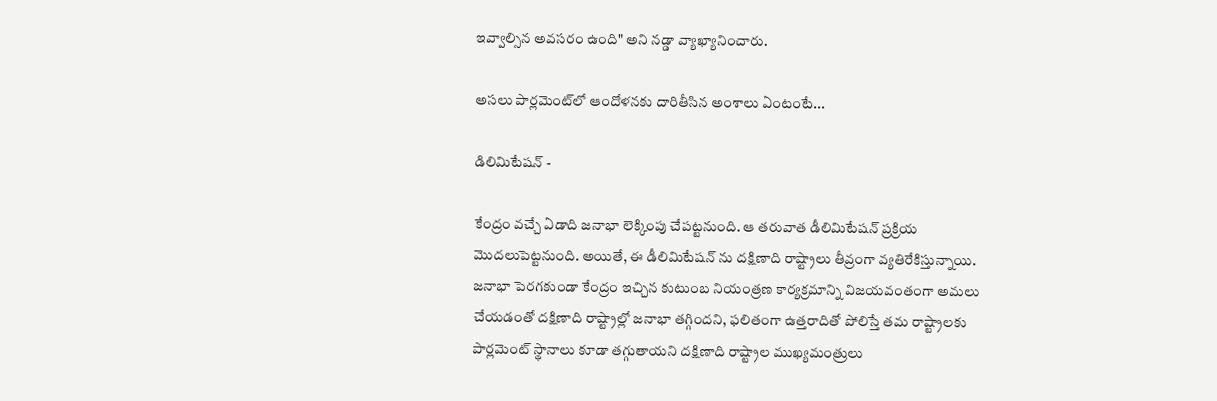ఇవ్వాల్సిన అవసరం ఉంది" అని నడ్డా వ్యాఖ్యానించారు.

అసలు పార్లమెంట్‌లో ఆందోళనకు దారితీసిన అంశాలు ఏంటంటే...

డిలిమిటేషన్ -

కేంద్రం వచ్చే ఏడాది జనాభా లెక్కింపు చేపట్టనుంది. ఆ తరువాత డీలిమిటేషన్ ప్రక్రియ మొదలుపెట్టనుంది. అయితే, ఈ డీలిమిటేషన్ ను దక్షిణాది రాష్ట్రాలు తీవ్రంగా వ్యతిరేకిస్తున్నాయి. జనాభా పెరగకుండా కేంద్రం ఇచ్చిన కుటుంబ నియంత్రణ కార్యక్రమాన్ని విజయవంతంగా అమలు చేయడంతో దక్షిణాది రాష్ట్రాల్లో జనాభా తగ్గిందని, ఫలితంగా ఉత్తరాదితో పోలిస్తే తమ రాష్ట్రాలకు పార్లమెంట్ స్థానాలు కూడా తగ్గుతాయని దక్షిణాది రాష్ట్రాల ముఖ్యమంత్రులు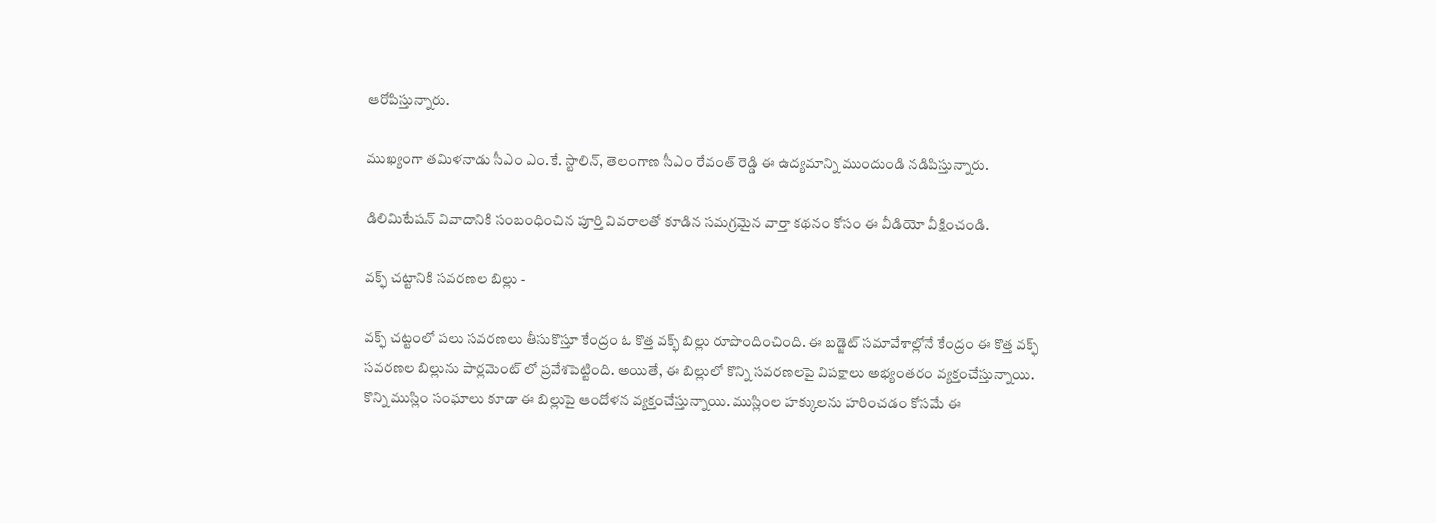ఆరోపిస్తున్నారు.

ముఖ్యంగా తమిళనాడు సీఎం ఎం.కే. స్టాలిన్, తెలంగాణ సీఎం రేవంత్ రెడ్డి ఈ ఉద్యమాన్ని ముందుండి నడిపిస్తున్నారు.

డిలిమిటేషన్ వివాదానికి సంబంధించిన పూర్తి వివరాలతో కూడిన సమగ్రమైన వార్తా కథనం కోసం ఈ వీడియో వీక్షించండి.

వక్ఫ్ చట్టానికి సవరణల బిల్లు -

వక్ఫ్ చట్టంలో పలు సవరణలు తీసుకొస్తూ కేంద్రం ఓ కొత్త వక్భ్ బిల్లు రూపొందించింది. ఈ బడ్జెట్ సమావేశాల్లోనే కేంద్రం ఈ కొత్త వక్ఫ్ సవరణల బిల్లును పార్లమెంట్ లో ప్రవేశపెట్టింది. అయితే, ఈ బిల్లులో కొన్ని సవరణలపై విపక్షాలు అభ్యంతరం వ్యక్తంచేస్తున్నాయి. కొన్ని ముస్లిం సంఘాలు కూడా ఈ బిల్లుపై ఆందోళన వ్యక్తంచేస్తున్నాయి. ముస్లింల హక్కులను హరించడం కోసమే ఈ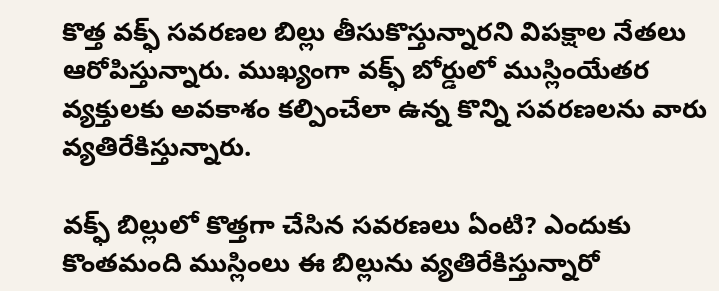కొత్త వక్ఫ్ సవరణల బిల్లు తీసుకొస్తున్నారని విపక్షాల నేతలు ఆరోపిస్తున్నారు. ముఖ్యంగా వక్ఫ్ బోర్డులో ముస్లింయేతర వ్యక్తులకు అవకాశం కల్పించేలా ఉన్న కొన్ని సవరణలను వారు వ్యతిరేకిస్తున్నారు.

వక్ఫ్ బిల్లులో కొత్తగా చేసిన సవరణలు ఏంటి? ఎందుకు కొంతమంది ముస్లింలు ఈ బిల్లును వ్యతిరేకిస్తున్నారో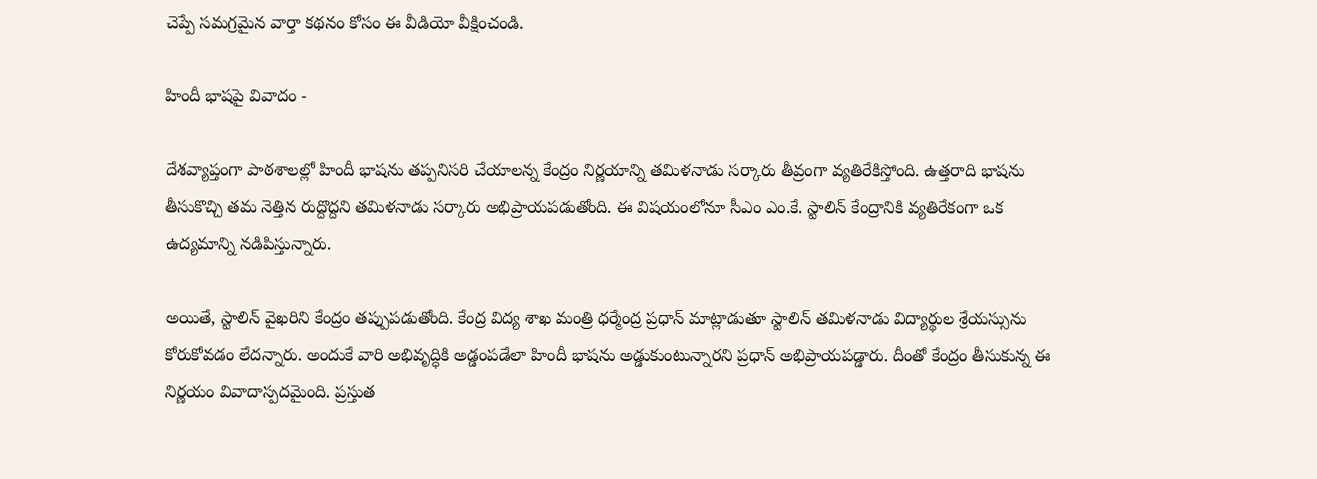చెప్పే సమగ్రమైన వార్తా కథనం కోసం ఈ వీడియో వీక్షించండి.

హిందీ భాషపై వివాదం -

దేశవ్యాప్తంగా పాఠశాలల్లో హిందీ భాషను తప్పనిసరి చేయాలన్న కేంద్రం నిర్ణయాన్ని తమిళనాడు సర్కారు తీవ్రంగా వ్యతిరేకిస్తోంది. ఉత్తరాది భాషను తీసుకొచ్చి తమ నెత్తిన రుద్దొద్దని తమిళనాడు సర్కారు అభిప్రాయపడుతోంది. ఈ విషయంలోనూ సీఎం ఎం.కే. స్టాలిన్ కేంద్రానికి వ్యతిరేకంగా ఒక ఉద్యమాన్ని నడిపిస్తున్నారు.

అయితే, స్టాలిన్ వైఖరిని కేంద్రం తప్పుపడుతోంది. కేంద్ర విద్య శాఖ మంత్రి ధర్మేంద్ర ప్రధాన్ మాట్లాడుతూ స్టాలిన్ తమిళనాడు విద్యార్థుల శ్రేయస్సును కోరుకోవడం లేదన్నారు. అందుకే వారి అభివృద్ధికి అడ్డంపడేలా హిందీ భాషను అడ్డుకుంటున్నారని ప్రధాన్ అభిప్రాయపడ్డారు. దీంతో కేంద్రం తీసుకున్న ఈ నిర్ణయం వివాదాస్పదమైంది. ప్రస్తుత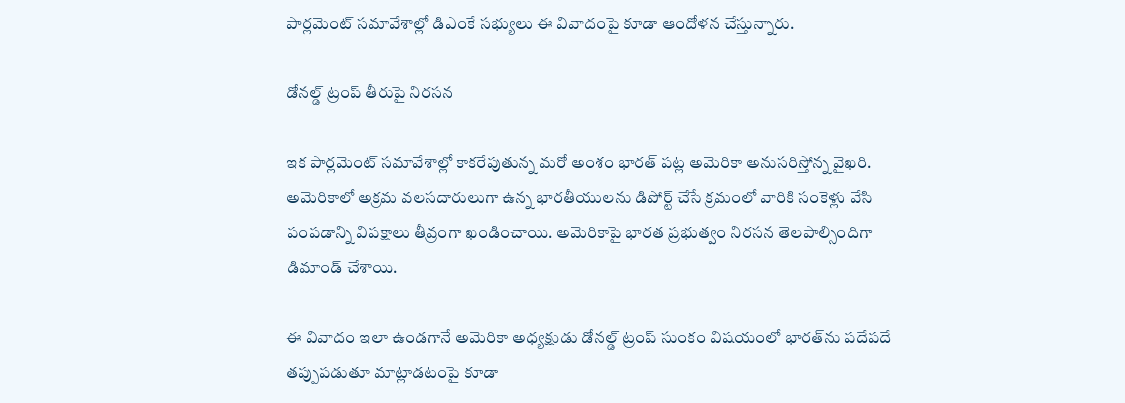పార్లమెంట్ సమావేశాల్లో డిఎంకే సభ్యులు ఈ వివాదంపై కూడా ఆందోళన చేస్తున్నారు.

డోనల్డ్ ట్రంప్ తీరుపై నిరసన

ఇక పార్లమెంట్ సమావేశాల్లో కాకరేపుతున్న మరో అంశం భారత్ పట్ల అమెరికా అనుసరిస్తోన్న వైఖరి. అమెరికాలో అక్రమ వలసదారులుగా ఉన్న భారతీయులను డిపోర్ట్ చేసే క్రమంలో వారికి సంకెళ్లు వేసి పంపడాన్ని విపక్షాలు తీవ్రంగా ఖండించాయి. అమెరికాపై భారత ప్రభుత్వం నిరసన తెలపాల్సిందిగా డిమాండ్ చేశాయి.

ఈ వివాదం ఇలా ఉండగానే అమెరికా అధ్యక్షుడు డోనల్డ్ ట్రంప్ సుంకం విషయంలో భారత్‌ను పదేపదే తప్పుపడుతూ మాట్లాడటంపై కూడా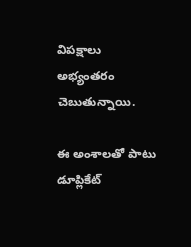విపక్షాలు అభ్యంతరం చెబుతున్నాయి.

ఈ అంశాలతో పాటు డూప్లికేట్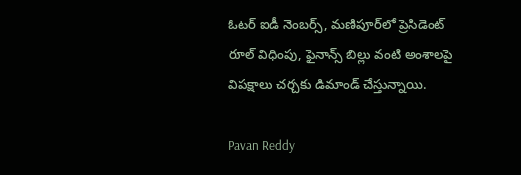ఓటర్ ఐడీ నెంబర్స్, మణిపూర్‌లో ప్రెసిడెంట్ రూల్ విధింపు, ఫైనాన్స్ బిల్లు వంటి అంశాలపై విపక్షాలు చర్చకు డిమాండ్ చేస్తున్నాయి.

Pavan Reddy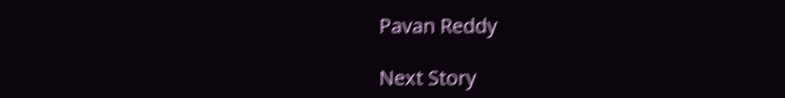Pavan Reddy

Next Story